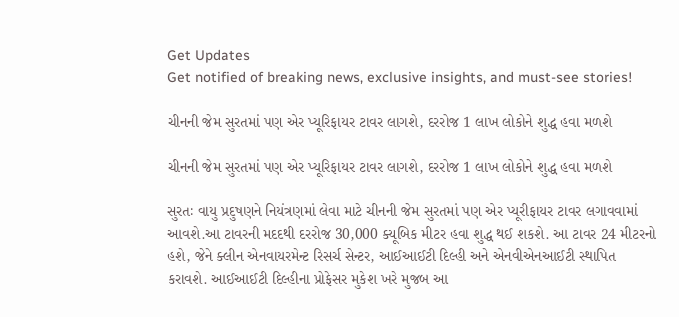Get Updates
Get notified of breaking news, exclusive insights, and must-see stories!

ચીનની જેમ સુરતમાં પણ એર પ્યૂરિફાયર ટાવર લાગશે, દરરોજ 1 લાખ લોકોને શુદ્ધ હવા મળશે

ચીનની જેમ સુરતમાં પણ એર પ્યૂરિફાયર ટાવર લાગશે, દરરોજ 1 લાખ લોકોને શુદ્ધ હવા મળશે

સુરતઃ વાયુ પ્રદુષણને નિયંત્રણમાં લેવા માટે ચીનની જેમ સુરતમાં પણ એર પ્યૂરીફાયર ટાવર લગાવવામાં આવશે.આ ટાવરની મદદથી દરરોજ 30,000 ક્યૂબિક મીટર હવા શુદ્ધ થઈ શકશે. આ ટાવર 24 મીટરનો હશે, જેને ક્લીન એનવાયરમેન્ટ રિસર્ચ સેન્ટર, આઈઆઈટી દિલ્હી અને એનવીએનઆઈટી સ્થાપિત કરાવશે. આઈઆઈટી દિલ્હીના પ્રોફેસર મુકેશ ખરે મુજબ આ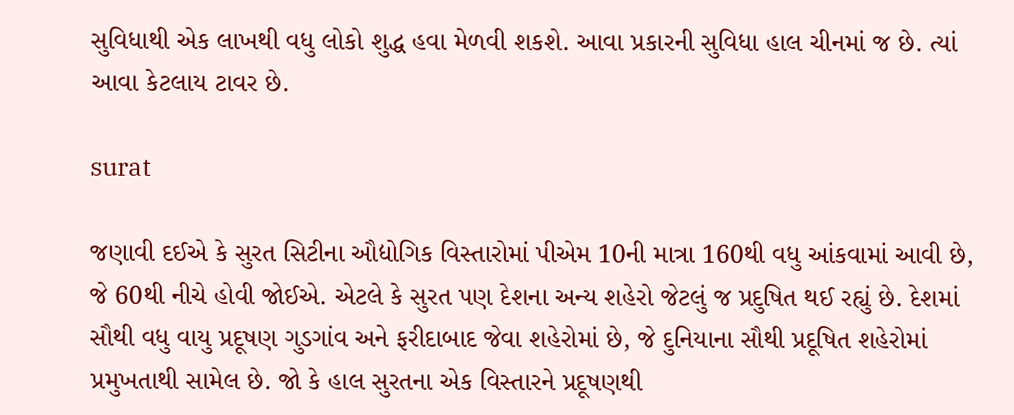સુવિધાથી એક લાખથી વધુ લોકો શુદ્ધ હવા મેળવી શકશે. આવા પ્રકારની સુવિધા હાલ ચીનમાં જ છે. ત્યાં આવા કેટલાય ટાવર છે.

surat

જણાવી દઈએ કે સુરત સિટીના ઔદ્યોગિક વિસ્તારોમાં પીએમ 10ની માત્રા 160થી વધુ આંકવામાં આવી છે, જે 60થી નીચે હોવી જોઈએ. એટલે કે સુરત પણ દેશના અન્ય શહેરો જેટલું જ પ્રદુષિત થઈ રહ્યું છે. દેશમાં સૌથી વધુ વાયુ પ્રદૂષણ ગુડગાંવ અને ફરીદાબાદ જેવા શહેરોમાં છે, જે દુનિયાના સૌથી પ્રદૂષિત શહેરોમાં પ્રમુખતાથી સામેલ છે. જો કે હાલ સુરતના એક વિસ્તારને પ્રદૂષણથી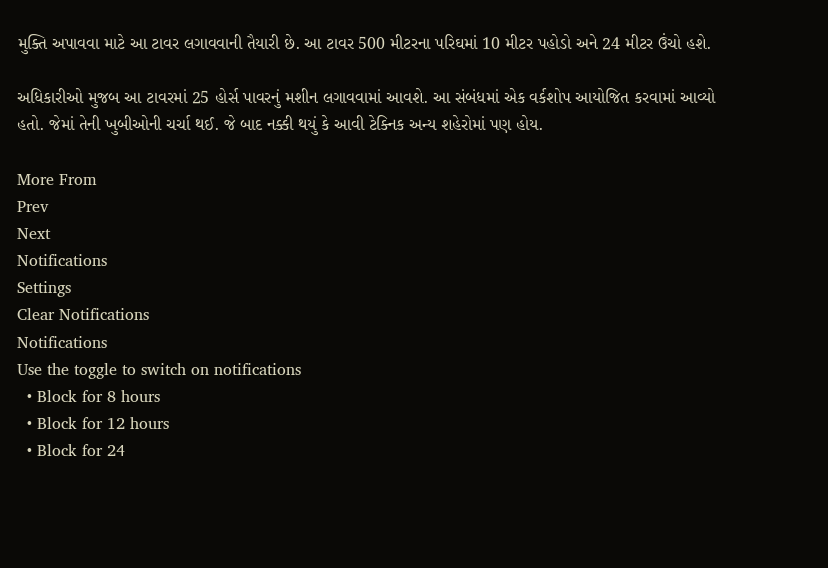મુક્તિ અપાવવા માટે આ ટાવર લગાવવાની તૈયારી છે. આ ટાવર 500 મીટરના પરિઘમાં 10 મીટર પહોડો અને 24 મીટર ઉંચો હશે.

અધિકારીઓ મુજબ આ ટાવરમાં 25 હોર્સ પાવરનું મશીન લગાવવામાં આવશે. આ સંબંધમાં એક વર્કશોપ આયોજિત કરવામાં આવ્યો હતો. જેમાં તેની ખુબીઓની ચર્ચા થઈ. જે બાદ નક્કી થયું કે આવી ટેક્નિક અન્ય શહેરોમાં પણ હોય.

More From
Prev
Next
Notifications
Settings
Clear Notifications
Notifications
Use the toggle to switch on notifications
  • Block for 8 hours
  • Block for 12 hours
  • Block for 24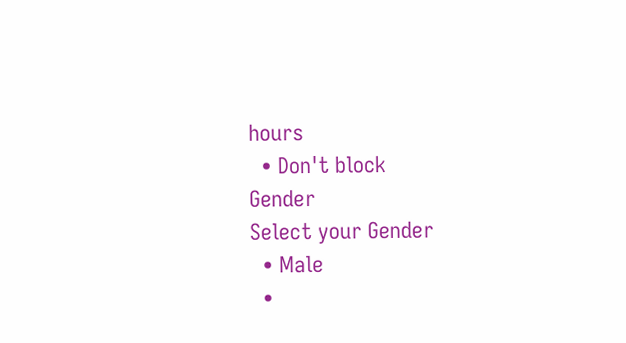hours
  • Don't block
Gender
Select your Gender
  • Male
  •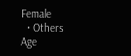Female
  • Others
Age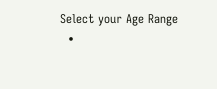Select your Age Range
  •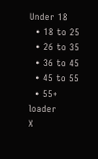Under 18
  • 18 to 25
  • 26 to 35
  • 36 to 45
  • 45 to 55
  • 55+
loader
X